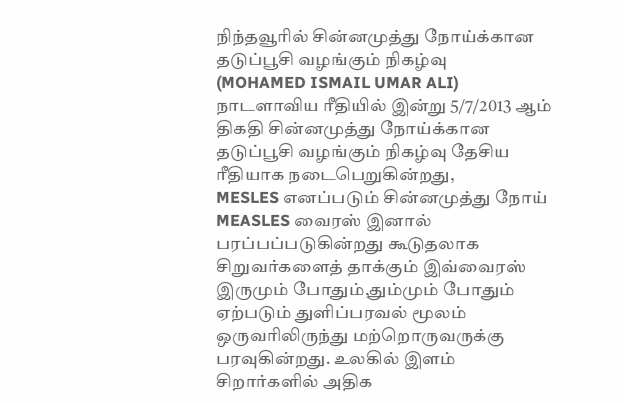நிந்தவூரில் சின்னமுத்து நோய்க்கான தடுப்பூசி வழங்கும் நிகழ்வு
(MOHAMED ISMAIL UMAR ALI)
நாடளாவிய ரீதியில் இன்று 5/7/2013 ஆம் திகதி சின்னமுத்து நோய்க்கான தடுப்பூசி வழங்கும் நிகழ்வு தேசிய ரீதியாக நடைபெறுகின்றது,
MESLES எனப்படும் சின்னமுத்து நோய் MEASLES வைரஸ் இனால் பரப்பப்படுகின்றது கூடுதலாக சிறுவர்களைத் தாக்கும் இவ்வைரஸ் இருமும் போதும்,தும்மும் போதும் ஏற்படும் துளிப்பரவல் மூலம் ஒருவரிலிருந்து மற்றொருவருக்கு பரவுகின்றது. உலகில் இளம் சிறார்களில் அதிக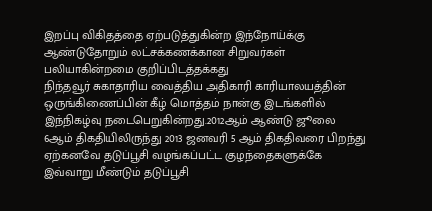இறப்பு விகிதத்தை ஏற்படுத்துகின்ற இந்நோய்க்கு ஆண்டுதோறும் லட்சக்கணக்கான சிறுவர்கள் பலியாகின்றமை குறிப்பிடத்தக்கது
நிந்தவூர் சுகாதாரிய வைத்திய அதிகாரி காரியாலயத்தின் ஒருங்கிணைப்பின் கீழ் மொத்தம் நான்கு இடங்களில் இந்நிகழ்வு நடைபெறுகின்றது.2012ஆம் ஆண்டு ஜூலை 6ஆம் திகதியிலிருந்து 2013 ஜனவரி 5 ஆம் திகதிவரை பிறந்து ஏற்கனவே தடுப்பூசி வழங்கப்பட்ட குழந்தைகளுக்கே இவ்வாறு மீண்டும் தடுப்பூசி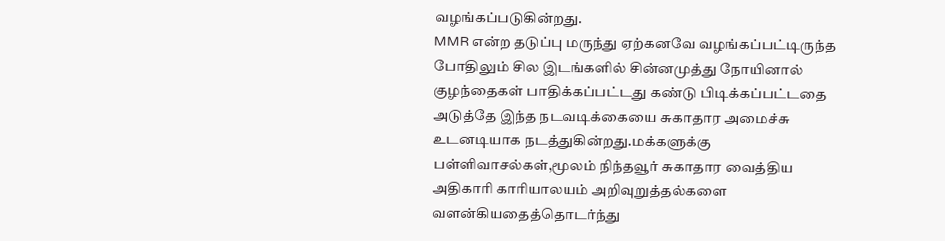வழங்கப்படுகின்றது.
MMR என்ற தடுப்பு மருந்து ஏற்கனவே வழங்கப்பட்டிருந்த போதிலும் சில இடங்களில் சின்னமுத்து நோயினால் குழந்தைகள் பாதிக்கப்பட்டது கண்டு பிடிக்கப்பட்டதை அடுத்தே இந்த நடவடிக்கையை சுகாதார அமைச்சு உடனடியாக நடத்துகின்றது.மக்களுக்கு பள்ளிவாசல்கள்,மூலம் நிந்தவூர் சுகாதார வைத்திய அதிகாரி காரியாலயம் அறிவுறுத்தல்களை வளன்கியதைத்தொடர்ந்து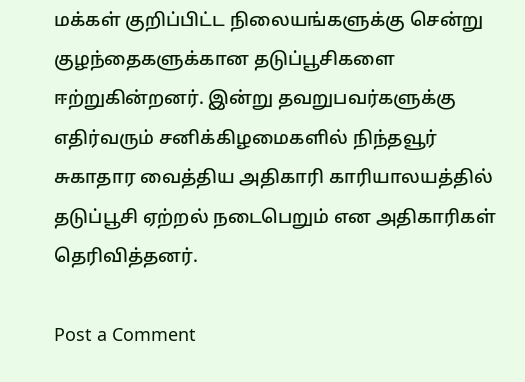மக்கள் குறிப்பிட்ட நிலையங்களுக்கு சென்று குழந்தைகளுக்கான தடுப்பூசிகளை ஈற்றுகின்றனர். இன்று தவறுபவர்களுக்கு எதிர்வரும் சனிக்கிழமைகளில் நிந்தவூர் சுகாதார வைத்திய அதிகாரி காரியாலயத்தில் தடுப்பூசி ஏற்றல் நடைபெறும் என அதிகாரிகள் தெரிவித்தனர்.

Post a Comment